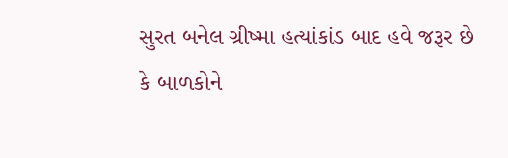સુરત બનેલ ગ્રીષ્મા હત્યાંકાંડ બાદ હવે જરૂર છે કે બાળકોને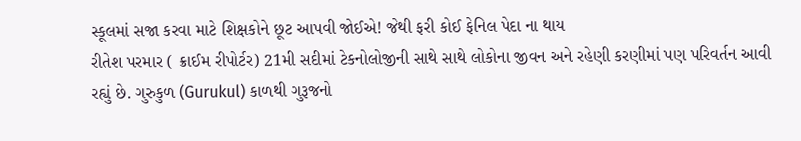સ્કૂલમાં સજા કરવા માટે શિક્ષકોને છૂટ આપવી જોઈએ! જેથી ફરી કોઈ ફેનિલ પેદા ના થાય
રીતેશ પરમાર ( ક્રાઈમ રીપોર્ટર) 21મી સદીમાં ટેકનોલોજીની સાથે સાથે લોકોના જીવન અને રહેણી કરણીમાં પણ પરિવર્તન આવી રહ્યું છે. ગુરુકુળ (Gurukul) કાળથી ગુરૂજનો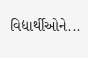વિદ્યાર્થીઓને...